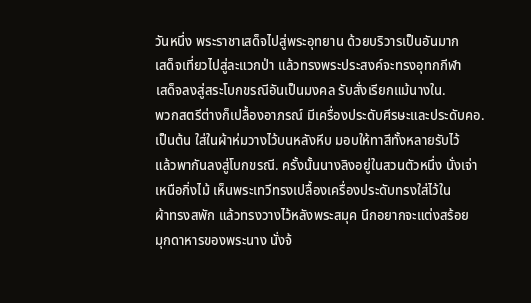วันหนึ่ง พระราชาเสด็จไปสู่พระอุทยาน ด้วยบริวารเป็นอันมาก
เสด็จเที่ยวไปสู่ละแวกป่า แล้วทรงพระประสงค์จะทรงอุทกกีฬา
เสด็จลงสู่สระโบกขรณีอันเป็นมงคล รับสั่งเรียกแม้นางใน.
พวกสตรีต่างก็เปลื้องอาภรณ์ มีเครื่องประดับศีรษะและประดับคอ.
เป็นต้น ใส่ในผ้าห่มวางไว้บนหลังหีบ มอบให้ทาสีทั้งหลายรับไว้
แล้วพากันลงสู่โบกขรณี. ครั้งนั้นนางลิงอยู่ในสวนตัวหนึ่ง นั่งเจ่า
เหนือกิ่งไม้ เห็นพระเทวีทรงเปลื้องเครื่องประดับทรงใส่ไว้ใน
ผ้าทรงสพัก แล้วทรงวางไว้หลังพระสมุค นึกอยากจะแต่งสร้อย
มุกดาหารของพระนาง นั่งจ้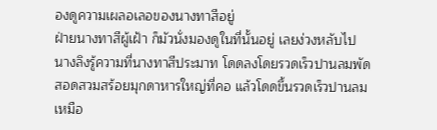องดูความเผลอเลอของนางทาสีอยู่
ฝ่ายนางทาสีผู้เฝ้า ก็มัวนั่งมองดูในที่นั้นอยู่ เลยง่วงหลับไป
นางลิงรู้ความที่นางทาสีประมาท โดดลงโดยรวดเร็วปานลมพัด
สอดสวมสร้อยมุกดาหารใหญ่ที่คอ แล้วโดดขึ้นรวดเร็วปานลม
เหมือ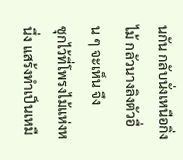นกัน กลับนั่งเหนือกิ่งไม้ กลัวนางลิงตัวอื่น ๆ จะเห็น จึง
ซุกไว้ที่โพรงไม้แห่งหนึ่ง แสร้งทำเป็นเหมื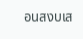อนสงบเส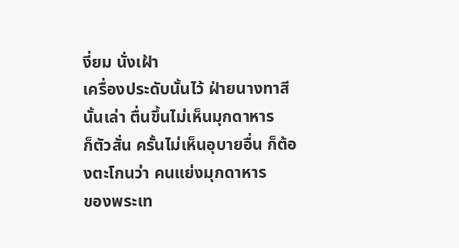งี่ยม นั่งเฝ้า
เครื่องประดับนั้นไว้ ฝ่ายนางทาสีนั้นเล่า ตื่นขึ้นไม่เห็นมุกดาหาร
ก็ตัวสั่น ครั้นไม่เห็นอุบายอื่น ก็ต้องตะโกนว่า คนแย่งมุกดาหาร
ของพระเท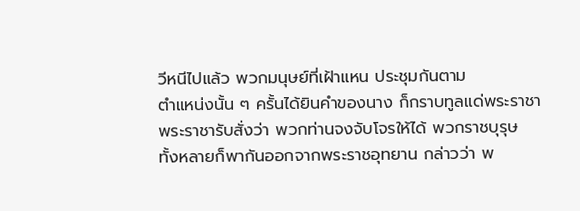วีหนีไปแล้ว พวกมนุษย์ที่เฝ้าแหน ประชุมกันตาม
ตำแหน่งนั้น ๆ ครั้นได้ยินคำของนาง ก็กราบทูลแด่พระราชา
พระราชารับสั่งว่า พวกท่านจงจับโจรให้ได้ พวกราชบุรุษ
ทั้งหลายก็พากันออกจากพระราชอุทยาน กล่าวว่า พ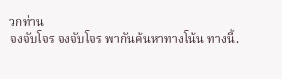วกท่าน
จงจับโจร จงจับโจร พากันค้นหาทางโน้น ทางนี้.